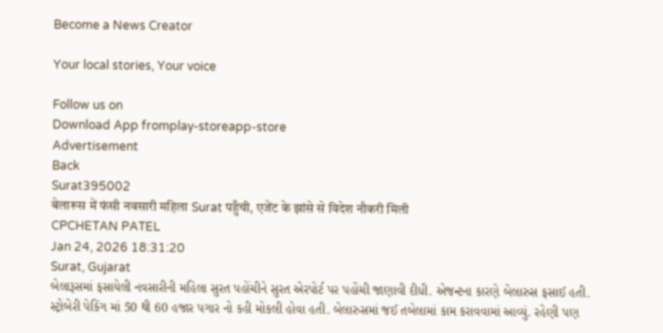Become a News Creator

Your local stories, Your voice

Follow us on
Download App fromplay-storeapp-store
Advertisement
Back
Surat395002
बेलारूस में फंसी नवसारी महिला Surat पहुँची, एजेंट के झांसे से विदेश नौकरी मिली
CPCHETAN PATEL
Jan 24, 2026 18:31:20
Surat, Gujarat
બેલારૂસમાં ફસાયેલી નવસારીની મહિલા સુરત પહોંચીને સુરત એરપોર્ટ પર પહોંચી જાણાવી દીધી. એજન્ટના કારણે બેલારુસ ફસાઈ હતી. સ્ટ્રોબેરી પેકિંગ માં 50 થી 60 હજાર પગાર નો કહી મોકલી હોવા હતી. બેલારુસમાં જઈ તબેલામાં કામ કરાવવામાં આવ્યું. રહેણી પણ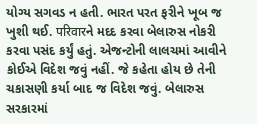યોગ્ય સગવડ ન હતી. ભારત પરત ફરીને ખૂબ જ ખુશી થઈ. परिवारને મદદ કરવા બેલારુસ નોકરી કરવા પસંદ કર્યું હતું. એજન્ટોની લાલચમાં આવીને કોઈએ વિદેશ જવું નહીં. જે કહેતા હોય છે તેની ચકાસણી કર્યા બાદ જ વિદેશ જવું. બેલારુસ સરકારમાં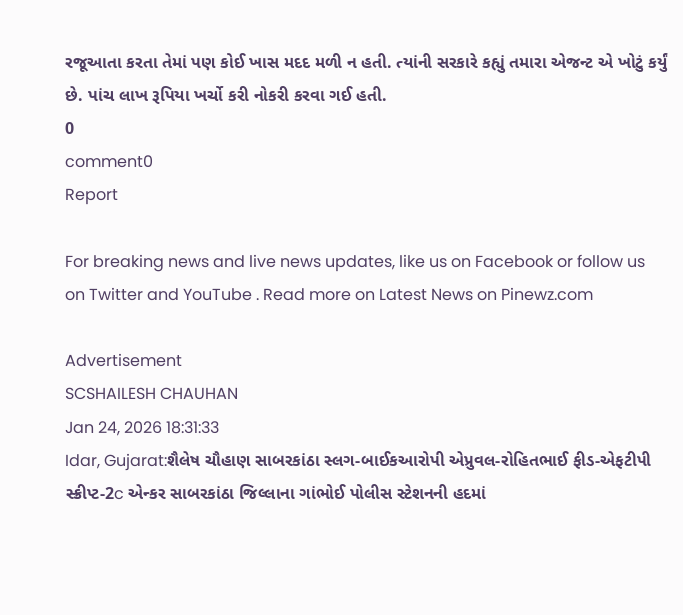રજૂઆતા કરતા તેમાં પણ કોઈ ખાસ મદદ મળી ન હતી. ત્યાંની સરકારે કહ્યું તમારા એજન્ટ એ ખોટું કર્યું છે. પાંચ લાખ રૂપિયા ખર્ચો કરી નોકરી કરવા ગઈ હતી.
0
comment0
Report

For breaking news and live news updates, like us on Facebook or follow us on Twitter and YouTube . Read more on Latest News on Pinewz.com

Advertisement
SCSHAILESH CHAUHAN
Jan 24, 2026 18:31:33
Idar, Gujarat:શૈલેષ ચૌહાણ સાબરકાંઠા સ્લગ-બાઈકઆરોપી એપ્રુવલ-રોહિતભાઈ ફીડ-એફટીપી સ્ક્રીપ્ટ-2c એન્કર સાબરકાંઠા જિલ્લાના ગાંભોઈ પોલીસ સ્ટેશનની હદમાં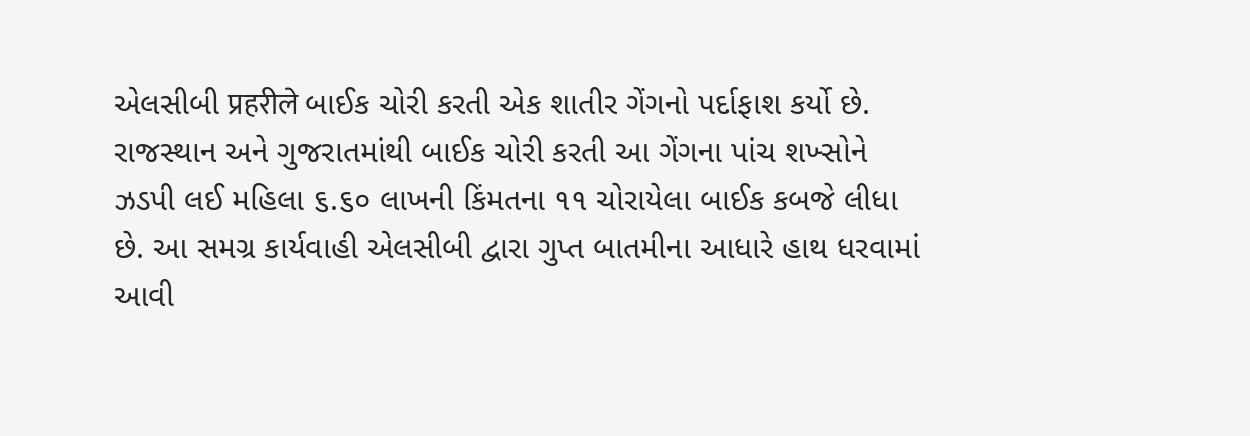એલસીબી प्रहरीले બાઈક ચોરી કરતી એક શાતીર ગેંગનો પર્દાફાશ કર્યો છે. રાજસ્થાન અને ગુજરાતમાંથી બાઈક ચોરી કરતી આ ગેંગના પાંચ શખ્સોને ઝડપી લઈ મહિલા ૬.૬૦ લાખની કિંમતના ૧૧ ચોરાયેલા બાઈક કબજે લીધા છે. આ સમગ્ર કાર્યવાહી એલસીબી દ્વારા ગુપ્ત બાતમીના આધારે હાથ ધરવામાં આવી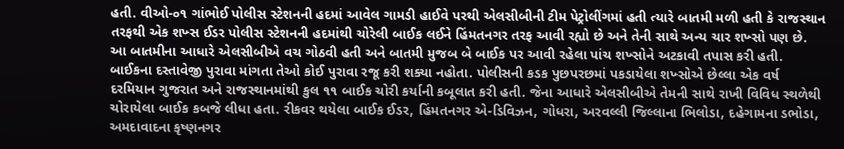હતી. વીઓ-૦૧ ગાંભોઈ પોલીસ સ્ટેશનની હદમાં આવેલ ગામડી હાઈવે પરથી એલસીબીની ટીમ પેટ્રોલીંગમાં હતી ત્યારે બાતમી મળી હતી કે રાજસ્થાન તરફથી એક શખ્સ ઈડર પોલીસ સ્ટેશનની હદમાંથી ચોરેલી બાઈક લઈને હિંમતનગર તરફ આવી રહ્યો છે અને તેની સાથે અન્ય ચાર શખ્સો પણ છે. આ બાતમીના આધારે એલસીબીએ વચ ગોઠવી હતી અને બાતમી મુજબ બે બાઈક પર આવી રહેલા પાંચ શખ્સોને અટકાવી તપાસ કરી હતી. બાઈકના દસ્તાવેજી પુરાવા માંગતા તેઓ કોઈ પુરાવા રજૂ કરી શક્યા નહોતા. પોલીસની કડક પુછપરછમાં પકડાયેલા શખ્સોએ છેલ્લા એક વર્ષ દરમિયાન ગુજરાત અને રાજસ્થાનમાંથી કુલ ૧૧ બાઈક ચોરી કર્યાની કબૂલાત કરી હતી. જેના આધારે એલસીબીએ તેમની સાથે રાખી વિવિધ સ્થળેથી ચોરાયેલા બાઈક કબજે લીધા હતા. રીકવર થયેલા બાઈક ઈડર, હિંમતનગર એ-ડિવિઝન, ગોધરા, અરવલ્લી જિલ્લાના ભિલોડા, દહેગામના ડભોડા, અમદાવાદના કૃષ્ણનગર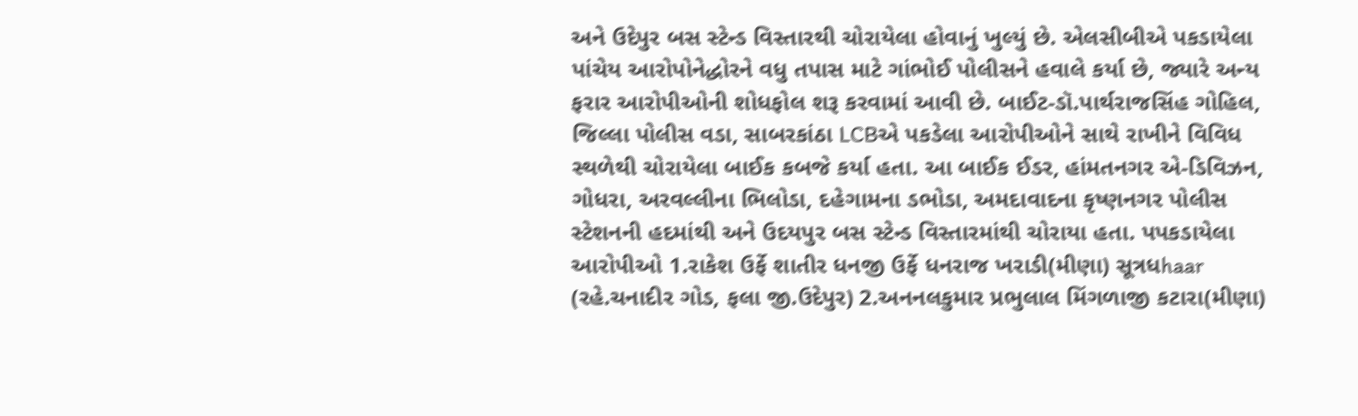અને ઉદેપુર બસ સ્ટેન્ડ વિસ્તારથી ચોરાયેલા હોવાનું ખુલ્યું છે. એલસીબીએ પકડાયેલા પાંચેય આરોપોનેદ્ધોરને વધુ તપાસ માટે ગાંભોઈ પોલીસને હવાલે કર્યા છે, જ્યારે અન્ય ફરાર આરોપીઓની શોધફોલ શરૂ કરવામાં આવી છે. બાઈટ-ડૉ.પાર્થરાજસિંહ ગોહિલ, જિલ્લા પોલીસ વડા, સાબરકાંઠા LCBએ પકડેલા આરોપીઓને સાથે રાખીને વિવિધ સ્થળેથી ચોરાયેલા બાઈક કબજે કર્યા હતા. આ બાઈક ઈડર, હાંમતનગર એ-ડિવિઝન, ગોધરા, અરવલ્લીના ભિલોડા, દહેગામના ડભોડા, અમદાવાદના કૃષ્ણનગર પોલીસ સ્ટેશનની હદમાંથી અને ઉદયપુર બસ સ્ટેન્ડ વિસ્તારમાંથી ચોરાયા હતા. પપકડાયેલા આરોપીઓ 1.રાકેશ ઉર્ફે શાતીર ધનજી ઉર્ફે ધનરાજ ખરાડી(મીણા) સૂત્રધhaar (રહે.ચનાદીર ગોડ, ફલા જી.ઉદેપુર) 2.અનનલકુમાર પ્રભુલાલ મિંગળાજી કટારા(મીણા)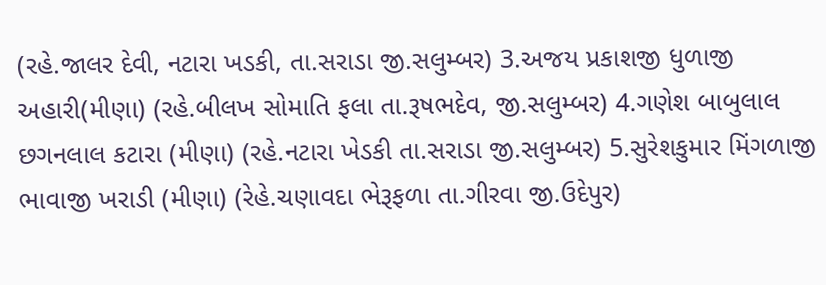(રહે.જાલર દેવી, નટારા ખડકી, તા.સરાડા જી.સલુમ્બર) 3.અજય પ્રકાશજી ધુળાજી અહારી(મીણા) (રહે.બીલખ સોમાતિ ફલા તા.રૂષભદેવ, જી.સલુમ્બર) 4.ગણેશ બાબુલાલ છગનલાલ કટારા (મીણા) (રહે.નટારા ખેડકી તા.સરાડા જી.સલુમ્બર) 5.સુરેશકુમાર મિંગળાજી ભાવાજી ખરાડી (મીણા) (રેહે.ચણાવદા ભેરૂફળા તા.ગીરવા જી.ઉદેપુર)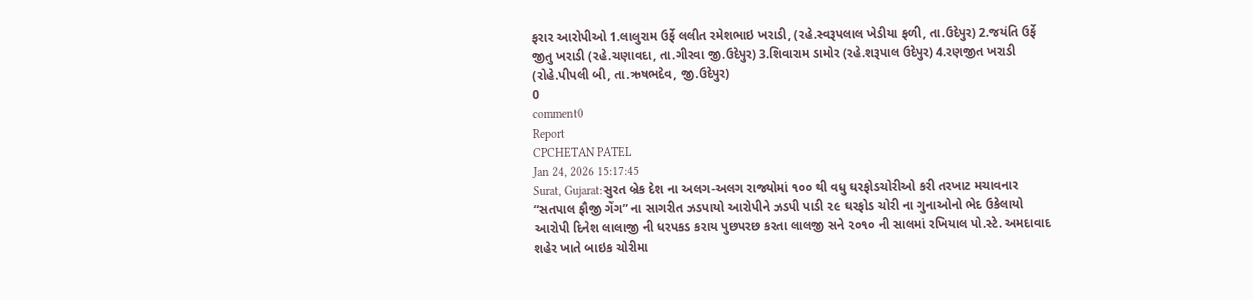ફરાર આરોપીઓ 1.લાલુરામ ઉર્ફે લલીત રમેશભાઇ ખરાડી, (રહે.સ્વરૂપલાલ ખેડીયા ફળી, તા.ઉદેપુર) 2.જયંતિ ઉર્ફે જીતુ ખરાડી (રહે.ચણાવદા, તા.ગીરવા જી.ઉદેપુર) 3.શિવારામ ડામોર (રહે.શરૂપાલ ઉદેપુર) 4.રણજીત ખરાડી (રોહે.પીપલી બી, તા.ઋષભદેવ, જી.ઉદેપુર)
0
comment0
Report
CPCHETAN PATEL
Jan 24, 2026 15:17:45
Surat, Gujarat:સુરત બ્રેક દેશ ના અલગ-અલગ રાજ્યોમાં ૧૦૦ થી વધુ ઘરફોડચોરીઓ કરી તરખાટ મચાવનાર “સતપાલ ફૌજી ગેંગ” ના સાગરીત ઝડપાયો આરોપીને ઝડપી પાડી ૨૯ ઘરફોડ ચોરી ના ગુનાઓનો ભેદ ઉકેલાયો આરોપી દિનેશ લાલાજી ની ધરપકડ કરાય પુછપરછ કરતા લાલજી સને ૨૦૧૦ ની સાલમાં રખિયાલ પો.સ્ટે. અમદાવાદ શહેર ખાતે બાઇક ચોરીમા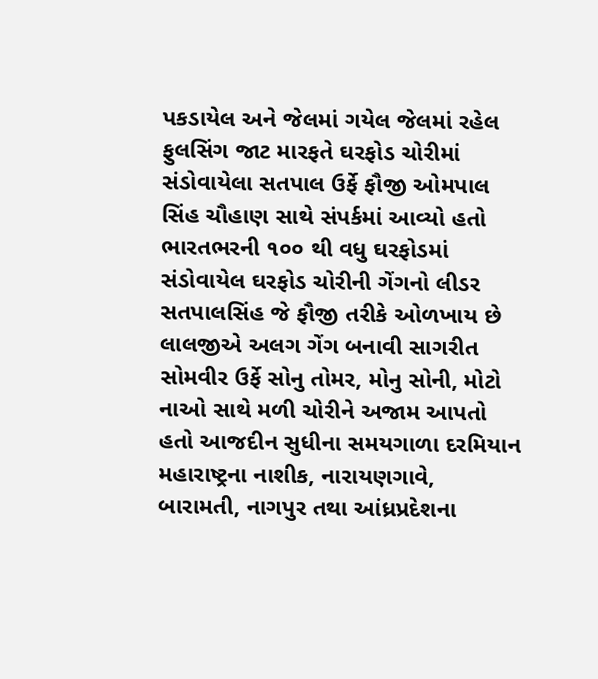પકડાયેલ અને જેલમાં ગયેલ જેલમાં રહેલ ફુલસિંગ જાટ મારફતે ઘરફોડ ચોરીમાં સંડોવાયેલા સતપાલ ઉર્ફે ફૌજી ઓમપાલ સિંહ ચૌહાણ સાથે સંપર્કમાં આવ્યો હતો ભારતભરની ૧૦૦ થી વધુ ઘરફોડમાં સંડોવાયેલ ઘરફોડ ચોરીની ગેંગનો લીડર સતપાલસિંહ જે ફૌજી તરીકે ઓળખાય છે લાલજીએ અલગ ગેંગ બનાવી સાગરીત સોમવીર ઉર્ફે સોનુ તોમર, મોનુ સોની, મોટો નાઓ સાથે મળી ચોરીને અજામ આપતો હતો આજદીન સુધીના સમયગાળા દરમિયાન મહારાષ્ટ્રના નાશીક, નારાયણગાવે, બારામતી, નાગપુર તથા આંધ્રપ્રદેશના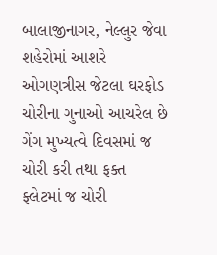બાલાજીનાગર, નેલ્લુર જેવા શહેરોમાં આશરે ઓગણત્રીસ જેટલા ઘરફોડ ચોરીના ગુનાઓ આચરેલ છે ગેંગ મુખ્યત્વે દિવસમાં જ ચોરી કરી તથા ફક્ત ફ્લેટમાં જ ચોરી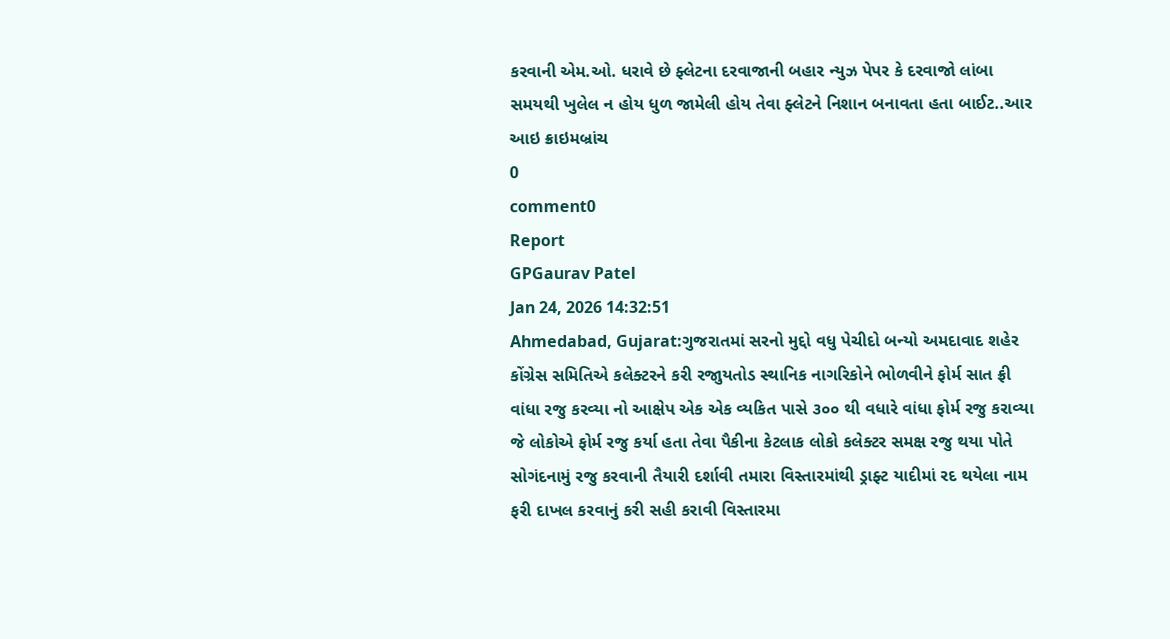કરવાની એમ.ઓ. ધરાવે છે ફ્લેટના દરવાજાની બહાર ન્યુઝ પેપર કે દરવાજો લાંબા સમયથી ખુલેલ ન હોય ધુળ જામેલી હોય તેવા ફ્લેટને નિશાન બનાવતા હતા બાઈટ..આર આઇ ક્રાઇમબ્રાંચ
0
comment0
Report
GPGaurav Patel
Jan 24, 2026 14:32:51
Ahmedabad, Gujarat:ગુજરાતમાં સરનો મુદ્દો વધુ પેચીદો બન્યો અમદાવાદ શહેર કોંગ્રેસ સમિતિએ કલેક્ટરને કરી રજુાયતોડ સ્થાનિક નાગરિકોને ભોળવીને ફોર્મ સાત ફ્રી વાંધા રજુ કરવ્યા નો આક્ષેપ એક એક વ્યકિત પાસે ૩૦૦ થી વધારે વાંધા ફોર્મ રજુ કરાવ્યા જે લોકોએ ફોર્મ રજુ કર્યા હતા તેવા પૈકીના કેટલાક લોકો કલેક્ટર સમક્ષ રજુ થયા પોતે સોગંદનામું રજુ કરવાની તૈયારી દર્શાવી તમારા વિસ્તારમાંથી ડ્રાફ્ટ યાદીમાં રદ થયેલા નામ ફરી દાખલ કરવાનું કરી સહી કરાવી વિસ્તારમા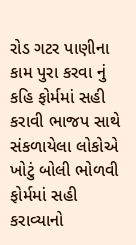રોડ ગટર પાણીના કામ પુરા કરવા નું કહિ ફોર્મમાં સહી કરાવી ભાજપ સાથે સંકળાયેલા લોકોએ ખોટું બોલી ભોળવી ફોર્મમાં સહી કરાવ્યાનો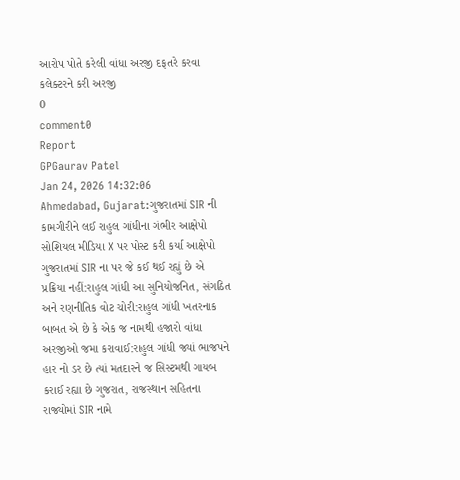આરોપ પોતે કરેલી વાંધા અરજી દફતરે કરવા કલેક્ટરને કરી અરજી
0
comment0
Report
GPGaurav Patel
Jan 24, 2026 14:32:06
Ahmedabad, Gujarat:ગુજરાતમાં SIR ની કામગીરીને લઈ રાહુલ ગાંધીના ગંભીર આક્ષેપો સોશિયલ મીડિયા X પર પોસ્ટ કરી કર્યા આક્ષેપો ગુજરાતમાં SIR ના પર જે કઈ થઈ રહ્યું છે એ પ્રક્રિયા નહીં:રાહુલ ગાંધી આ સુનિયોજનિત, સંગઠિત અને રણનીતિક વોટ ચોરી:રાહુલ ગાંધી ખતરનાક બાબત એ છે કે એક જ નામથી હજારો વાંધા અરજીઓ જમા કરાવાઈ:રાહુલ ગાંધી જ્યાં ભાજપને હાર નો ડર છે ત્યાં મતદારને જ સિસ્ટમથી ગાયબ કરાઈ રહ્યા છે ગુજરાત, રાજસ્થાન સહિતના રાજ્યોમાં SIR નામે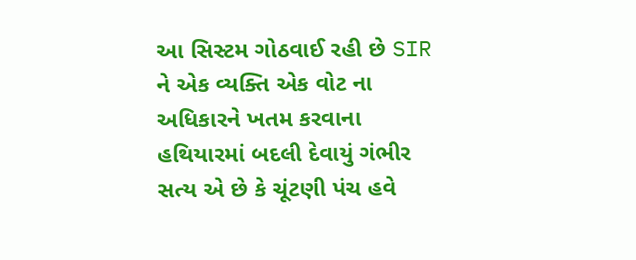આ સિસ્ટમ ગોઠવાઈ રહી છે SIR ને એક વ્યક્તિ એક વોટ ના અધિકારને ખતમ કરવાના હથિયારમાં બદલી દેવાયું ગંભીર સત્ય એ છે કે ચૂંટણી પંચ હવે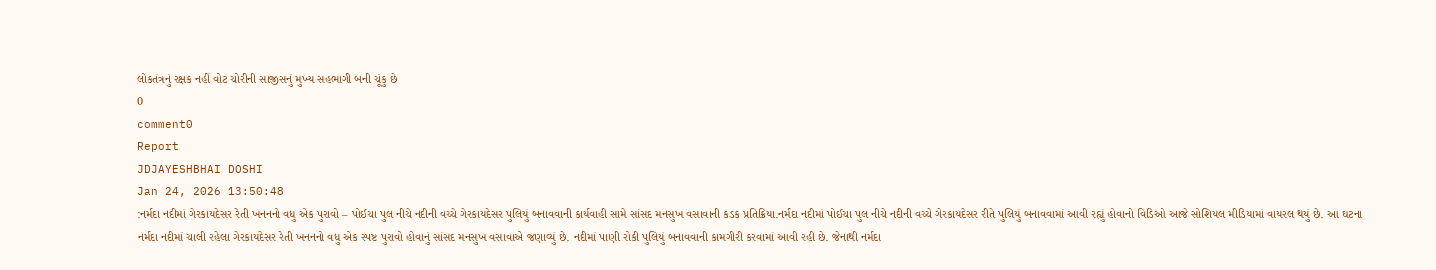લોકતંત્રનું રક્ષક નહીં વોટ ચોરીની સાજીસનું મુખ્ય સહભાગી બની ચૂંકુ છે
0
comment0
Report
JDJAYESHBHAI DOSHI
Jan 24, 2026 13:50:48
:નર્મદા નદીમાં ગેરકાયદેસર રેતી ખનનનો વધુ એક પુરાવો – પોઈચા પુલ નીચે નદીની વચ્ચે ગેરકાયદેસર પુલિયું બનાવવાની કાર્યવાહી સામે સાંસદ મનસુખ વસાવાની કડક પ્રતિક્રિયા.નર્મદા નદીમાં પોઈચા પુલ નીચે નદીની વચ્ચે ગેરકાયદેસર રીતે પુલિયું બનાવવામાં આવી રહ્યું હોવાનો વિડિઓ આજે સોશિયલ મીડિયામાં વાયરલ થયું છે. આ ઘટના નર્મદા નદીમાં ચાલી રહેલા ગેરકાયદેસર રેતી ખનનનો વધુ એક સ્પષ્ટ પુરાવો હોવાનું સાંસદ મનસુખ વસાવાએ જણાવ્યું છે. નદીમાં પાણી રોકી પુલિયું બનાવવાની કામગીરી કરવામાં આવી રહી છે. જેનાથી નર્મદા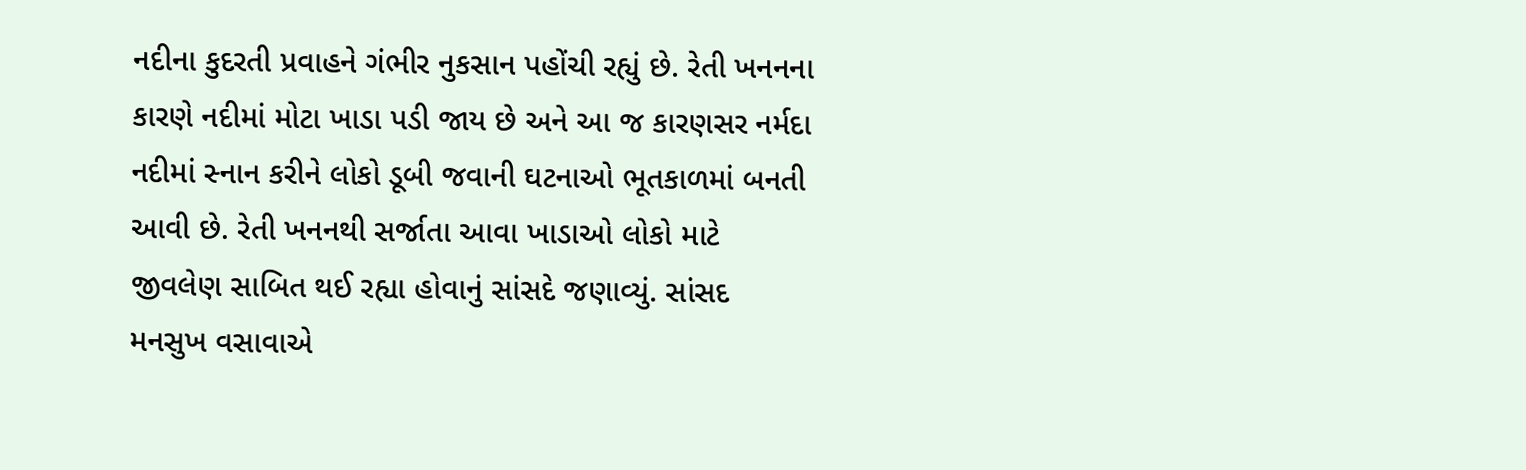નદીના કુદરતી પ્રવાહને ગંભીર નુકસાન પહોંચી રહ્યું છે. રેતી ખનનના કારણે નદીમાં મોટા ખાડા પડી જાય છે અને આ જ કારણસર નર્મદા નદીમાં સ્નાન કરીને લોકો ડૂબી જવાની ઘટનાઓ ભૂતકાળમાં બનતી આવી છે. રેતી ખનનથી સર્જાતા આવા ખાડાઓ લોકો માટે જીવલેણ સાબિત થઈ રહ્યા હોવાનું સાંસદે જણાવ્યું. સાંસદ મનસુખ વસાવાએ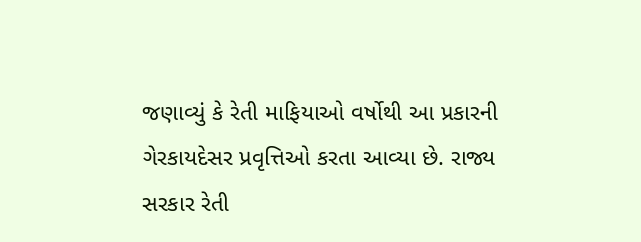જણાવ્યું કે રેતી માફિયાઓ વર્ષોથી આ પ્રકારની ગેરકાયદેસર પ્રવૃત્તિઓ કરતા આવ્યા છે. રાજ્ય સરકાર રેતી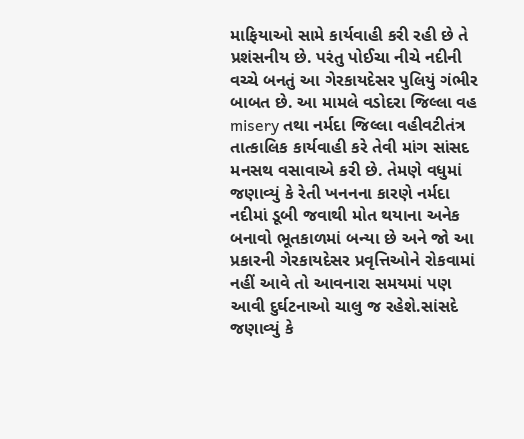માફિયાઓ સામે કાર્યવાહી કરી રહી છે તે પ્રશંસનીય છે. પરંતુ પોઈચા નીચે નદીની વચ્ચે બનતું આ ગેરકાયદેસર પુલિયું ગંભીર બાબત છે. આ મામલે વડોદરા જિલ્લા વહ misery તથા નર્મદા જિલ્લા વહીવટીતંત્ર તાત્કાલિક કાર્યવાહી કરે તેવી માંગ સાંસદ મનસથ વસાવાએ કરી છે. તેમણે વધુમાં જણાવ્યું કે રેતી ખનનના કારણે નર્મદા નદીમાં ડૂબી જવાથી મોત થયાના અનેક બનાવો ભૂતકાળમાં બન્યા છે અને જો આ પ્રકારની ગેરકાયદેસર પ્રવૃત્તિઓને રોકવામાં નહીં આવે તો આવનારા સમયમાં પણ આવી દુર્ઘટનાઓ ચાલુ જ રહેશે.સાંસદે જણાવ્યું કે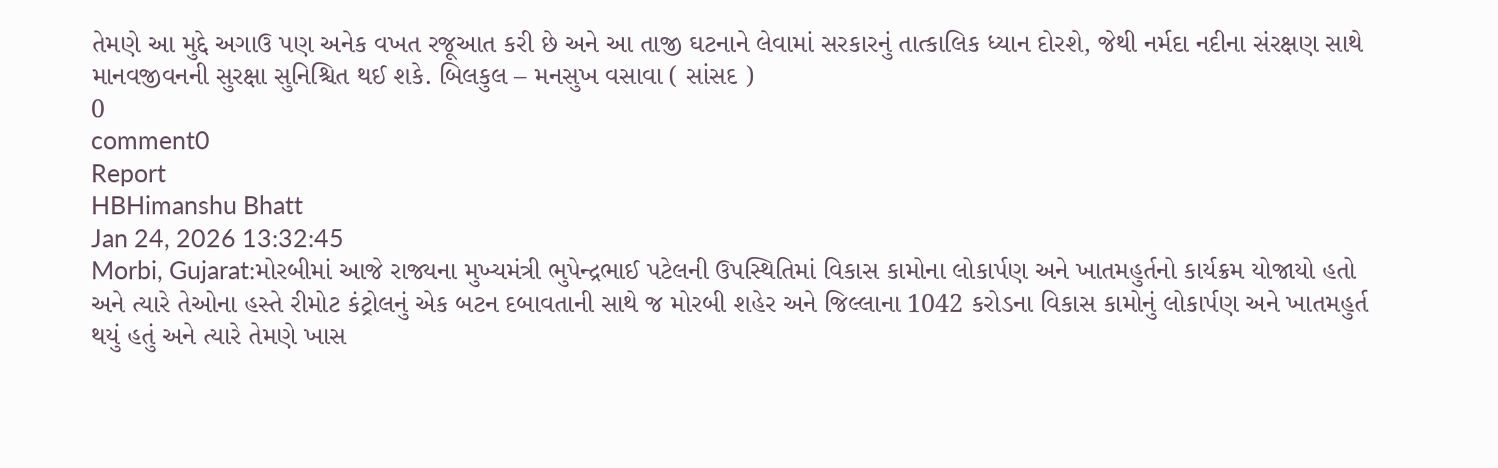તેમણે આ મુદ્દે અગાઉ પણ અનેક વખત રજૂઆત કરી છે અને આ તાજી ઘટનાને લેવામાં સરકારનું તાત્કાલિક ધ્યાન દોરશે, જેથી નર્મદા નદીના સંરક્ષણ સાથે માનવજીવનની સુરક્ષા સુનિશ્ચિત થઈ શકે. બિલકુલ – મનસુખ વસાવા ( સાંસદ )
0
comment0
Report
HBHimanshu Bhatt
Jan 24, 2026 13:32:45
Morbi, Gujarat:મોરબીમાં આજે રાજ્યના મુખ્યમંત્રી ભુપેન્દ્રભાઈ પટેલની ઉપસ્થિતિમાં વિકાસ કામોના લોકાર્પણ અને ખાતમહુર્તનો કાર્યક્રમ યોજાયો હતો અને ત્યારે તેઓના હસ્તે રીમોટ કંટ્રોલનું એક બટન દબાવતાની સાથે જ મોરબી શહેર અને જિલ્લાના 1042 કરોડના વિકાસ કામોનું લોકાર્પણ અને ખાતમહુર્ત થયું હતું અને ત્યારે તેમણે ખાસ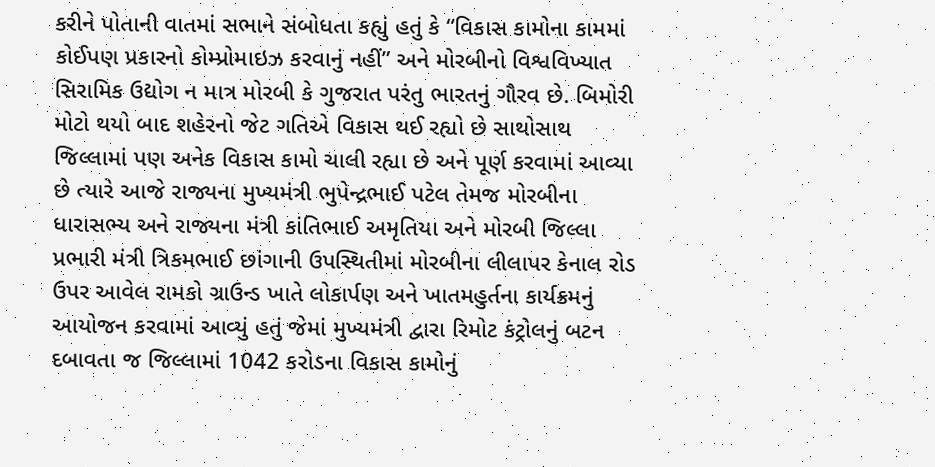કરીને પોતાની વાતમાં સભાને સંબોધતા કહ્યું હતું કે “વિકાસ કામોના કામમાં કોઈપણ પ્રકારનો કોમ્પ્રોમાઇઝ કરવાનું નહીં” અને મોરબીનો વિશ્વવિખ્યાત સિરામિક ઉદ્યોગ ન માત્ર મોરબી કે ગુજરાત પરંતુ ભારતનું ગૌરવ છે. બિમોરી મોટો થયો બાદ શહેરનો જેટ ગતિએ વિકાસ થઈ રહ્યો છે સાથોસાથ જિલ્લામાં પણ અનેક વિકાસ કામો ચાલી રહ્યા છે અને પૂર્ણ કરવામાં આવ્યા છે ત્યારે આજે રાજ્યના મુખ્યમંત્રી ભુપેન્દ્રભાઈ પટેલ તેમજ મોરબીના ધારાસભ્ય અને રાજ્યના મંત્રી કાંતિભાઈ અમૃતિયા અને મોરબી જિલ્લા પ્રભારી મંત્રી ત્રિકમભાઈ છાંગાની ઉપસ્થિતીમાં મોરબીના લીલાપર કેનાલ રોડ ઉપર આવેલ રામકો ગ્રાઉન્ડ ખાતે લોકાર્પણ અને ખાતમહુર્તના કાર્યક્રમનું આયોજન કરવામાં આવ્યું હતું જેમાં મુખ્યમંત્રી દ્વારા રિમોટ કંટ્રોલનું બટન દબાવતા જ જિલ્લામાં 1042 કરોડના વિકાસ કામોનું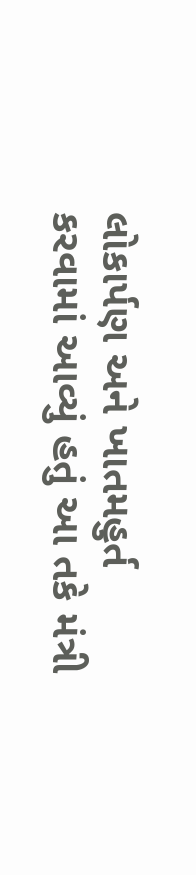લોકાર્પણ અને ખાતમહુર્ત કરવામાં આવ્યું હતું આ તકે મંત્રી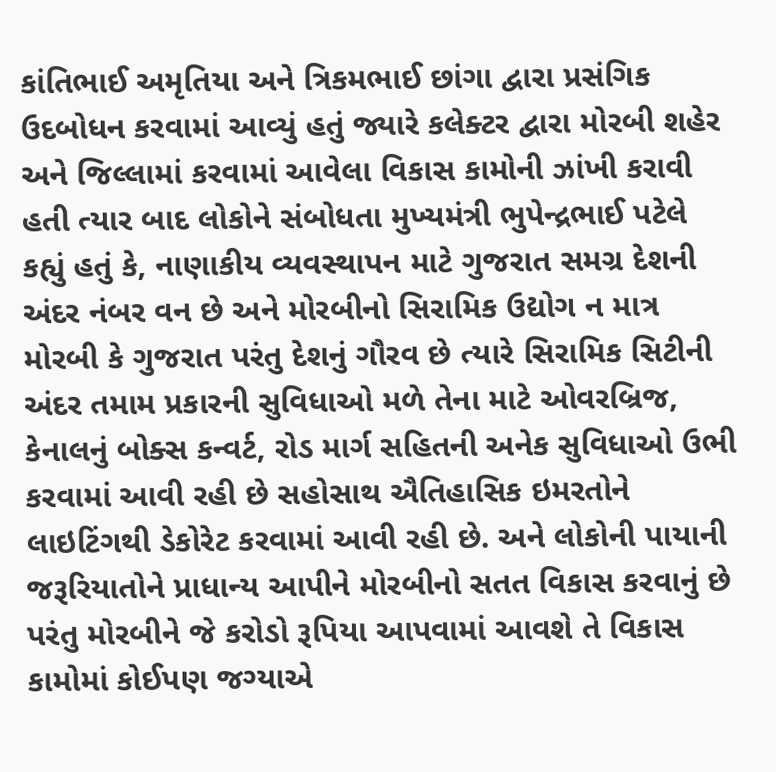કાંતિભાઈ અમૃતિયા અને ત્રિકમભાઈ છાંગા દ્વારા પ્રસંગિક ઉદબોધન કરવામાં આવ્યું હતું જ્યારે કલેક્ટર દ્વારા મોરબી શહેર અને જિલ્લામાં કરવામાં આવેલા વિકાસ કામોની ઝાંખી કરાવી હતી ત્યાર બાદ લોકોને સંબોધતા મુખ્યમંત્રી ભુપેન્દ્રભાઈ પટેલે કહ્યું હતું કે, નાણાકીય વ્યવસ્થાપન માટે ગુજરાત સમગ્ર દેશની અંદર નંબર વન છે અને મોરબીનો સિરામિક ઉદ્યોગ ન માત્ર મોરબી કે ગુજરાત પરંતુ દેશનું ગૌરવ છે ત્યારે સિરામિક સિટીની અંદર તમામ પ્રકારની સુવિધાઓ મળે તેના માટે ઓવરબ્રિજ, કેનાલનું બોક્સ કન્વર્ટ, રોડ માર્ગ સહિતની અનેક સુવિધાઓ ઉભી કરવામાં આવી રહી છે સહોસાથ ઐતિહાસિક ઇમરતોને લાઇટિંગથી ડેકોરેટ કરવામાં આવી રહી છે. અને લોકોની પાયાની જરૂરિયાતોને પ્રાધાન્ય આપીને મોરબીનો સતત વિકાસ કરવાનું છે પરંતુ મોરબીને જે કરોડો રૂપિયા આપવામાં આવશે તે વિકાસ કામોમાં કોઈપણ જગ્યાએ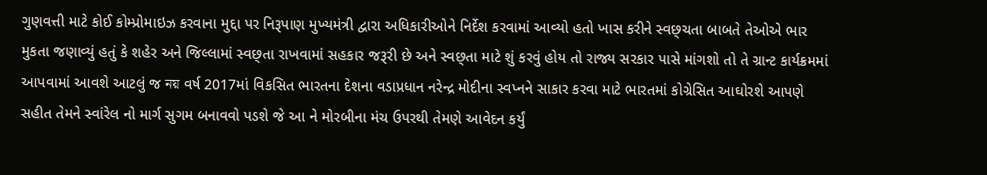ગુણવત્તી માટે કોઈ કોમ્પ્રોમાઇઝ કરવાના મુદ્દા પર નિરૂપાણ મુખ્યમંત્રી દ્વારા અધિકારીઓને નિર્દેશ કરવામાં આવ્યો હતો ખાસ કરીને સ્વછ્ચતા બાબતે તેઓએ ભાર મુકતા જણાવ્યું હતું કે શહેર અને જિલ્લામાં સ્વછ્તા રાખવામાં સહકાર જરૂરી છે અને સ્વછ્તા માટે શું કરવું હોય તો રાજ્ય સરકાર પાસે માંગશો તો તે ગ્રાન્ટ કાર્યક્રમમાં આપવામાં આવશે આટલું જ নয় વર્ષ 2017માં વિકસિત ભારતના દેશના વડાપ્રધાન નરેન્દ્ર મોદીના સ્વપ્નને સાકાર કરવા માટે ભારતમાં કોગ્રેસિત આઘોરશે આપણે સહીત તેમને સ્વાંરેલ નો માર્ગ સુગમ બનાવવો પડશે જે આ ને મોરબીના મંચ ઉપરથી તેમણે આવેદન કર્યું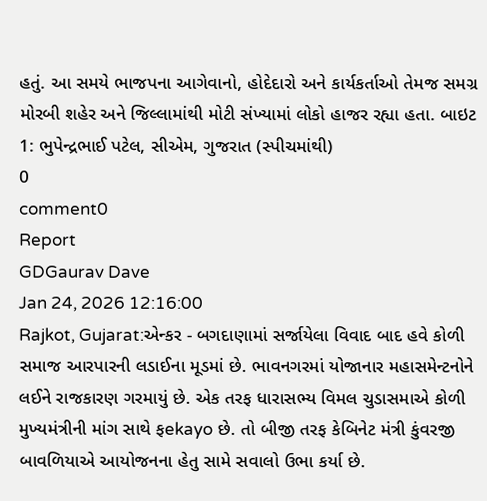હતું. આ સમયે ભાજપના આગેવાનો, હોદેદારો અને કાર્યકર્તાઓ તેમજ સમગ્ર મોરબી શહેર અને જિલ્લામાંથી મોટી સંખ્યામાં લોકો હાજર રહ્યા હતા. બાઇટ 1: ભુપેન્દ્રભાઈ પટેલ, સીએમ, ગુજરાત (સ્પીચમાંથી)
0
comment0
Report
GDGaurav Dave
Jan 24, 2026 12:16:00
Rajkot, Gujarat:એન્કર - બગદાણામાં સર્જાયેલા વિવાદ બાદ હવે કોળી સમાજ આરપારની લડાઈના મૂડમાં છે. ભાવનગરમાં યોજાનાર મહાસમેન્ટનોને લઈને રાજકારણ ગરમાયું છે. એક તરફ ધારાસભ્ય વિમલ ચુડાસમાએ કોળી મુખ્યમંત્રીની માંગ સાથે ફekayo છે. તો બીજી તરફ કેબિનેટ મંત્રી કુંવરજી બાવળિયાએ આયોજનના હેતુ સામે સવાલો ઉભા કર્યા છે.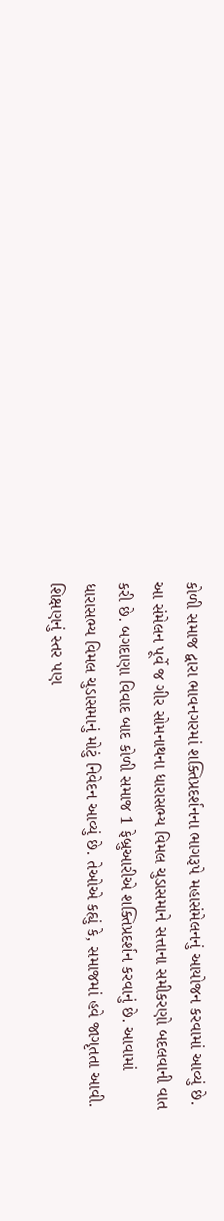કોળી સમાજ દ્વારા ભાવનગરમાં શક્તિપ્રદર્શનના ભાગરૂપે મહાસંમેલનનું આયોજન કરવામાં આવ્યું છે. આ સંમેલન પૂર્વે જ ગીર સોમનાથના ધારાસભ્ય વિમલ ચુડાસમાને સત્તાના સમીકરણો બદલવાની વાત કરી છે. બગદાણા વિવાદ બાદ કોળી સમાજ 1 ફેબ્રુઆરીએ શક્તિપ્રદર્શન કરવાનું છે. આવામાં ધારાસભ્ય વિમલ ચુડાસમાનું મોટું નિવેદન આવ્યું છે. તેઓએ કહ્યું કે, સમાજમાં હવે જાગૃતતા આવી. શિક્ષણનું સ્તર પણ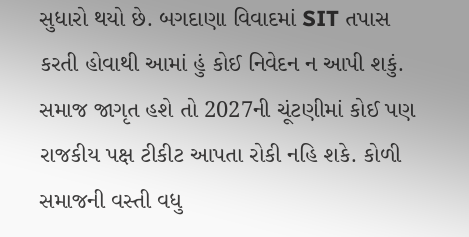સુધારો થયો છે. બગદાણા વિવાદમાં SIT તપાસ કરતી હોવાથી આમાં હું કોઈ નિવેદન ન આપી શકું. સમાજ જાગૃત હશે તો 2027ની ચૂંટણીમાં કોઈ પણ રાજકીય પક્ષ ટીકીટ આપતા રોકી નહિ શકે. કોળી સમાજની વસ્તી વધુ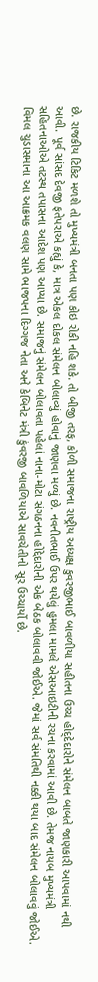છે. રાજકીય ટિકિટ મળશે તો મુખ્યમંત્રી બનતા પણ કોઇ રોકી નહિ શકે. તો બીજી તરફ, કોળી સમાજના રાષ્ટ્રીય અધ્યક્ષ કુવરજીભાઈ બાવળીયા સહીતના ઉચ્ચ હોદ્‍દેદારોને સંમેલન બાબતે જાણકારી આપવામાં નથી આવી. પૂર્વ સાંસદ દેવજી ફતેપરાએ કહ્યું કે, માત્ર એકલ દોકલ સંમેલન બોલાવ્યું હોવાનું જાણવા મળ્યું છે. નવનીતભાઈ ઉપર થયેલું હુમલા મામલે એસઆઇટીની રચના કરવામાં આવી છે. તેમજ નાયબ મુખ્યમંત્રી સહિતનાઓએ તટસ્થ તપાસના આદેશ પણ આપ્યા છે. સમાજનું સંમેલન બોલાવતા પહેલાં નાના-મોટા સંગઠનના હોદ્દેદારોની એક બેઠક બોલાવવી જોઈએ. જેમાં સર્વ સંમતિથી નક્કી થયા બાદ સંમેલન બોલાવવું જોઈએ. વિમલ ચુડાસમાના આ આક્રમક વલણ સામે ભાજપના દિગ્ગજ નેતા અને કેબિનેટ મંત્રી કુંવરજી બાવળિયાએ સાવચેતીનો સૂર ઉચ્ચાર્યો છે.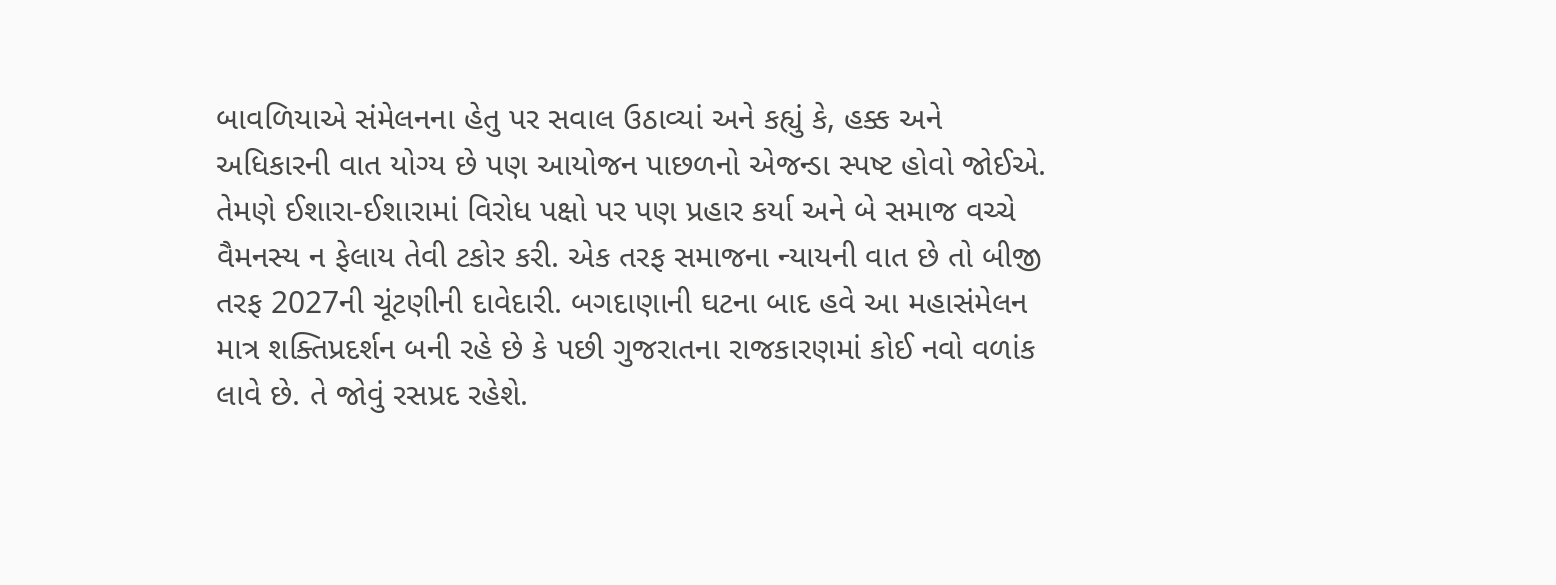બાવળિયાએ સંમેલનના હેતુ પર સવાલ ઉઠાવ્યાં અને કહ્યું કે, હક્ક અને અધિકારની વાત યોગ્ય છે પણ આયોજન પાછળનો એજન્ડા સ્પષ્ટ હોવો જોઈએ. તેમણે ઈશારા-ઈશારામાં વિરોધ પક્ષો પર પણ પ્રહાર કર્યા અને બે સમાજ વચ્ચે વૈમનસ્ય ન ફેલાય તેવી ટકોર કરી. એક તરફ સમાજના ન્યાયની વાત છે તો બીજી તરફ 2027ની ચૂંટણીની દાવેદારી. બગદાણાની ઘટના બાદ હવે આ મહાસંમેલન માત્ર શક્તિપ્રદર્શન બની રહે છે કે પછી ગુજરાતના રાજકારણમાં કોઈ નવો વળાંક લાવે છે. તે જોવું રસપ્રદ રહેશે.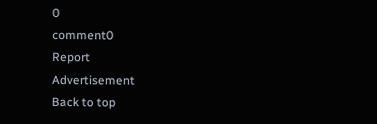0
comment0
Report
Advertisement
Back to top